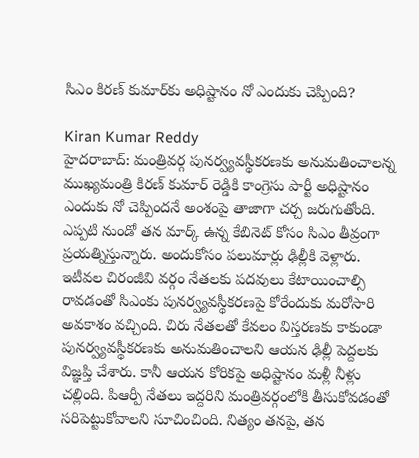సిఎం కిరణ్ కుమార్‌కు అధిష్టానం నో ఎందుకు చెప్పింది?

Kiran Kumar Reddy
హైదరాబాద్: మంత్రివర్గ పునర్వ్యవస్థీకరణకు అనుమతించాలన్న ముఖ్యమంత్రి కిరణ్ కుమార్ రెడ్డికి కాంగ్రెసు పార్టీ అధిష్టానం ఎందుకు నో చెప్పిందనే అంశంపై తాజాగా చర్చ జరుగుతోంది. ఎప్పటి నుండో తన మార్క్ ఉన్న కేబినెట్ కోసం సిఎం తీవ్రంగా ప్రయత్నిస్తున్నారు. అందుకోసం పలుమార్లు ఢిల్లీకి వెళ్లారు. ఇటీవల చిరంజీవి వర్గం నేతలకు పదవులు కేటాయించాల్సి రావడంతో సిఎంకు పునర్వ్యవస్థీకరణపై కోరేందుకు మరోసారి అవకాశం వచ్చింది. చిరు నేతలతో కేవలం విస్తరణకు కాకుండా పునర్వ్యవస్థీకరణకు అనుమతించాలని ఆయన ఢిల్లీ పెద్దలకు విజ్ఞప్తి చేశారు. కానీ ఆయన కోరికపై అధిష్టానం మళ్లీ నీళ్లు చల్లింది. పిఆర్పీ నేతలు ఇద్దరిని మంత్రివర్గంలోకి తీసుకోవడంతో సరిపెట్టుకోవాలని సూచించింది. నిత్యం తనపై, తన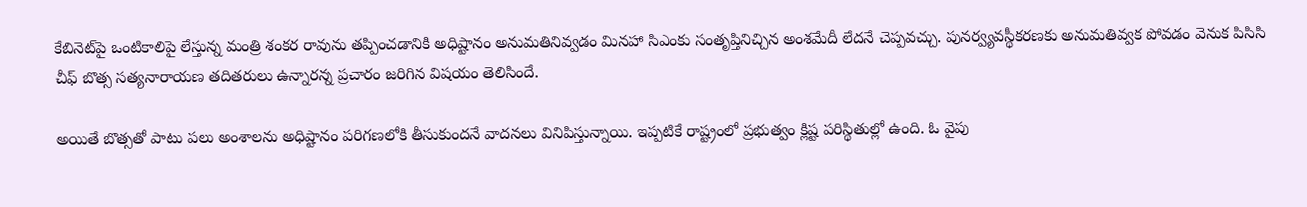కేబినెట్‌పై ఒంటికాలిపై లేస్తున్న మంత్రి శంకర రావును తప్పించడానికి అధిష్టానం అనుమతినివ్వడం మినహా సిఎంకు సంతృప్తినిచ్చిన అంశమేదీ లేదనే చెప్పవచ్చు. పునర్వ్యవస్థీకరణకు అనుమతివ్వక పోవడం వెనుక పిసిసి చీఫ్ బొత్స సత్యనారాయణ తదితరులు ఉన్నారన్న ప్రచారం జరిగిన విషయం తెలిసిందే.

అయితే బొత్సతో పాటు పలు అంశాలను అధిష్టానం పరిగణలోకి తీసుకుందనే వాదనలు వినిపిస్తున్నాయి. ఇప్పటికే రాష్ట్రంలో ప్రభుత్వం క్లిష్ట పరిస్థితుల్లో ఉంది. ఓ వైపు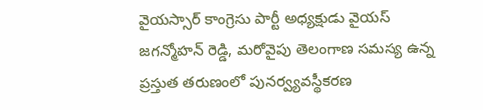వైయస్సార్ కాంగ్రెసు పార్టీ అధ్యక్షుడు వైయస్ జగన్మోహన్ రెడ్డి, మరోవైపు తెలంగాణ సమస్య ఉన్న ప్రస్తుత తరుణంలో పునర్వ్యవస్థీకరణ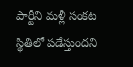పార్టీని మళ్లీ సంకట స్థితిలో పడేస్తుందని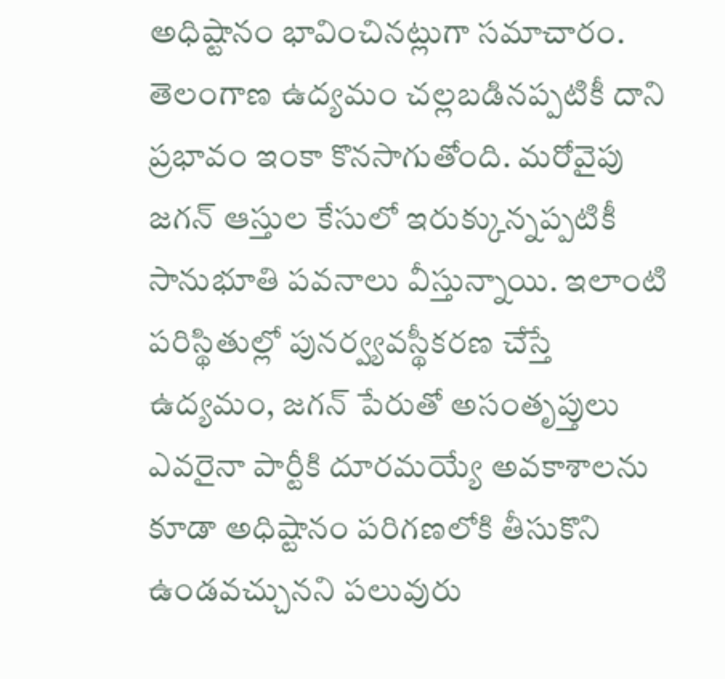అధిష్టానం భావించినట్లుగా సమాచారం. తెలంగాణ ఉద్యమం చల్లబడినప్పటికీ దాని ప్రభావం ఇంకా కొనసాగుతోంది. మరోవైపు జగన్ ఆస్తుల కేసులో ఇరుక్కున్నప్పటికీ సానుభూతి పవనాలు వీస్తున్నాయి. ఇలాంటి పరిస్థితుల్లో పునర్వ్యవస్థీకరణ చేస్తే ఉద్యమం, జగన్ పేరుతో అసంతృప్తులు ఎవరైనా పార్టీకి దూరమయ్యే అవకాశాలను కూడా అధిష్టానం పరిగణలోకి తీసుకొని ఉండవచ్చునని పలువురు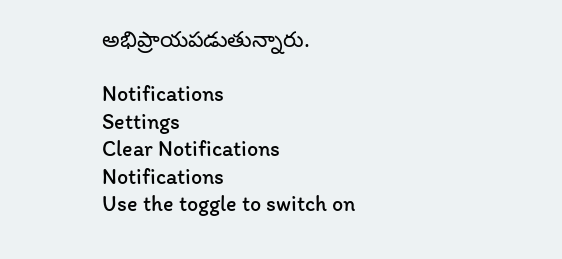అభిప్రాయపడుతున్నారు.

Notifications
Settings
Clear Notifications
Notifications
Use the toggle to switch on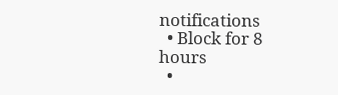notifications
  • Block for 8 hours
  •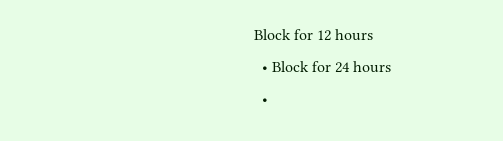Block for 12 hours
  • Block for 24 hours
  •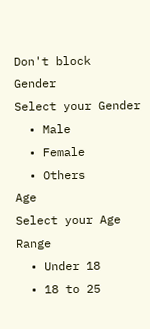Don't block
Gender
Select your Gender
  • Male
  • Female
  • Others
Age
Select your Age Range
  • Under 18
  • 18 to 25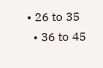• 26 to 35
  • 36 to 45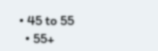• 45 to 55
  • 55+